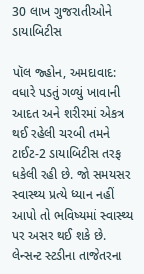30 લાખ ગુજરાતીઓને ડાયાબિટીસ

પૉલ જ્હોન, અમદાવાદ: વધારે પડતું ગળ્યું ખાવાની આદત અને શરીરમાં એકત્ર થઈ રહેલી ચરબી તમને ટાઈટ-2 ડાયાબિટીસ તરફ ધકેલી રહી છે. જો સમયસર સ્વાસ્થ્ય પ્રત્યે ધ્યાન નહીં આપો તો ભવિષ્યમાં સ્વાસ્થ્ય પર અસર થઈ શકે છે. લેન્સન્ટ સ્ટડીના તાજેતરના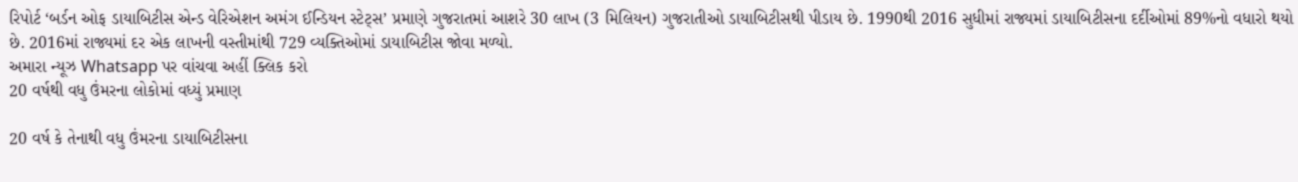રિપોર્ટ ‘બર્ડન ઓફ ડાયાબિટીસ એન્ડ વેરિએશન અમંગ ઈન્ડિયન સ્ટેટ્સ’ પ્રમાણે ગુજરાતમાં આશરે 30 લાખ (3 મિલિયન) ગુજરાતીઓ ડાયાબિટીસથી પીડાય છે. 1990થી 2016 સુધીમાં રાજ્યમાં ડાયાબિટીસના દર્દીઓમાં 89%નો વધારો થયો છે. 2016માં રાજ્યમાં દર એક લાખની વસ્તીમાંથી 729 વ્યક્તિઓમાં ડાયાબિટીસ જોવા મળ્યો.
અમારા ન્યૂઝ Whatsapp પર વાંચવા અહીં ક્લિક કરો
20 વર્ષથી વધુ ઉંમરના લોકોમાં વધ્યું પ્રમાણ

20 વર્ષ કે તેનાથી વધુ ઉંમરના ડાયાબિટીસના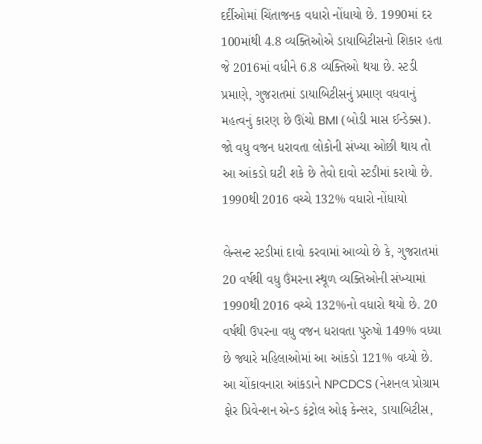દર્દીઓમાં ચિંતાજનક વધારો નોંધાયો છે. 1990માં દર 100માંથી 4.8 વ્યક્તિઓએ ડાયાબિટીસનો શિકાર હતા જે 2016માં વધીને 6.8 વ્યક્તિઓ થયા છે. સ્ટડી પ્રમાણે, ગુજરાતમાં ડાયાબિટીસનું પ્રમાણ વધવાનું મહત્વનું કારણ છે ઊંચો BMI (બોડી માસ ઈન્ડેક્સ). જો વધુ વજન ધરાવતા લોકોની સંખ્યા ઓછી થાય તો આ આંકડો ઘટી શકે છે તેવો દાવો સ્ટડીમાં કરાયો છે.
1990થી 2016 વચ્ચે 132% વધારો નોંધાયો

લેન્સન્ટ સ્ટડીમાં દાવો કરવામાં આવ્યો છે કે, ગુજરાતમાં 20 વર્ષથી વધુ ઉંમરના સ્થૂળ વ્યક્તિઓની સંખ્યામાં 1990થી 2016 વચ્ચે 132%નો વધારો થયો છે. 20 વર્ષથી ઉપરના વધુ વજન ધરાવતા પુરુષો 149% વધ્યા છે જ્યારે મહિલાઓમાં આ આંકડો 121% વધ્યો છે. આ ચોંકાવનારા આંકડાને NPCDCS (નેશનલ પ્રોગ્રામ ફોર પ્રિવેન્શન એન્ડ કંટ્રોલ ઓફ કેન્સર, ડાયાબિટીસ,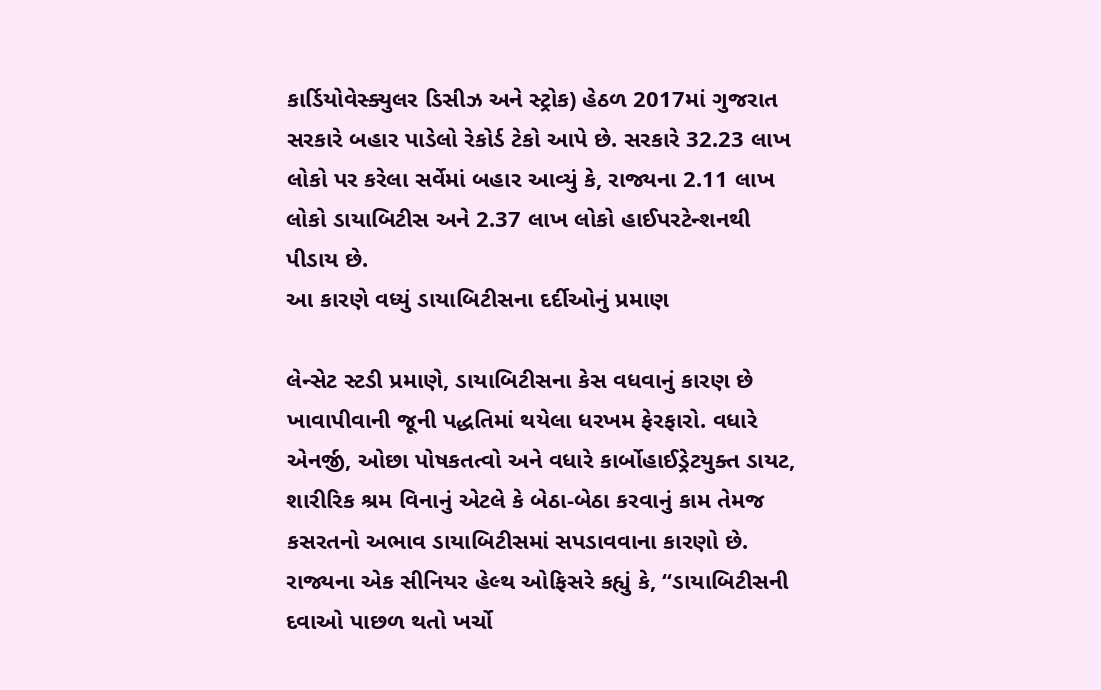કાર્ડિયોવેસ્ક્યુલર ડિસીઝ અને સ્ટ્રોક) હેઠળ 2017માં ગુજરાત સરકારે બહાર પાડેલો રેકોર્ડ ટેકો આપે છે. સરકારે 32.23 લાખ લોકો પર કરેલા સર્વેમાં બહાર આવ્યું કે, રાજ્યના 2.11 લાખ લોકો ડાયાબિટીસ અને 2.37 લાખ લોકો હાઈપરટેન્શનથી પીડાય છે.
આ કારણે વધ્યું ડાયાબિટીસના દર્દીઓનું પ્રમાણ

લેન્સેટ સ્ટડી પ્રમાણે, ડાયાબિટીસના કેસ વધવાનું કારણ છે ખાવાપીવાની જૂની પદ્ધતિમાં થયેલા ધરખમ ફેરફારો. વધારે એનર્જી, ઓછા પોષકતત્વો અને વધારે કાર્બોહાઈડ્રેટયુક્ત ડાયટ, શારીરિક શ્રમ વિનાનું એટલે કે બેઠા-બેઠા કરવાનું કામ તેમજ કસરતનો અભાવ ડાયાબિટીસમાં સપડાવવાના કારણો છે. રાજ્યના એક સીનિયર હેલ્થ ઓફિસરે કહ્યું કે, “ડાયાબિટીસની દવાઓ પાછળ થતો ખર્ચો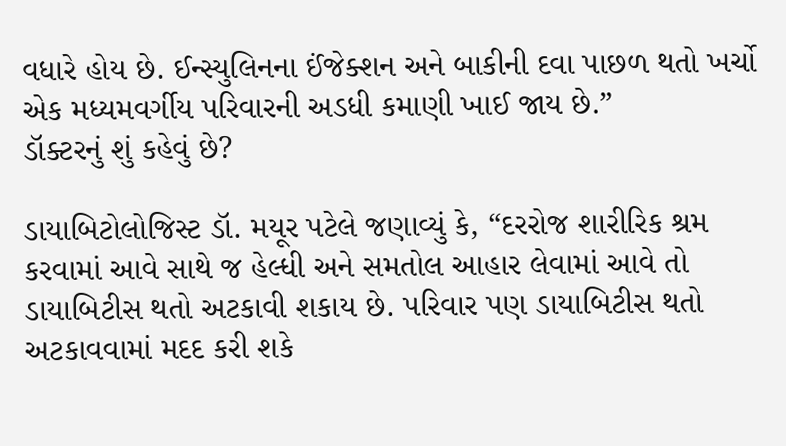વધારે હોય છે. ઈન્સ્યુલિનના ઈંજેક્શન અને બાકીની દવા પાછળ થતો ખર્ચો એક મધ્યમવર્ગીય પરિવારની અડધી કમાણી ખાઈ જાય છે.”
ડૉક્ટરનું શું કહેવું છે?

ડાયાબિટોલોજિસ્ટ ડૉ. મયૂર પટેલે જણાવ્યું કે, “દરરોજ શારીરિક શ્રમ કરવામાં આવે સાથે જ હેલ્ધી અને સમતોલ આહાર લેવામાં આવે તો ડાયાબિટીસ થતો અટકાવી શકાય છે. પરિવાર પણ ડાયાબિટીસ થતો અટકાવવામાં મદદ કરી શકે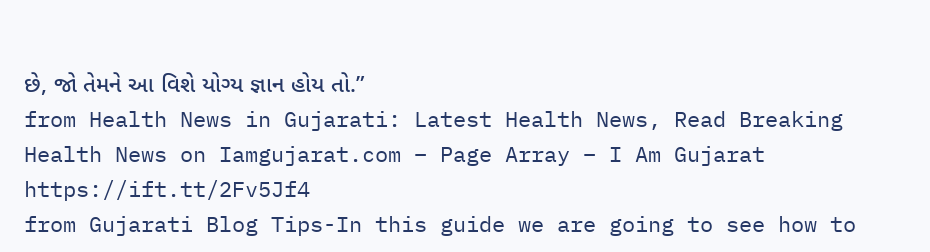છે, જો તેમને આ વિશે યોગ્ય જ્ઞાન હોય તો.”
from Health News in Gujarati: Latest Health News, Read Breaking Health News on Iamgujarat.com – Page Array – I Am Gujarat https://ift.tt/2Fv5Jf4
from Gujarati Blog Tips-In this guide we are going to see how to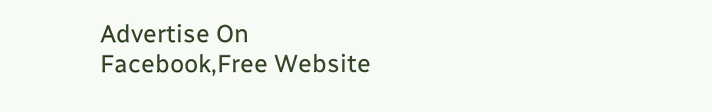Advertise On Facebook,Free Website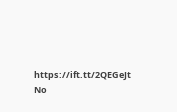https://ift.tt/2QEGeJt
No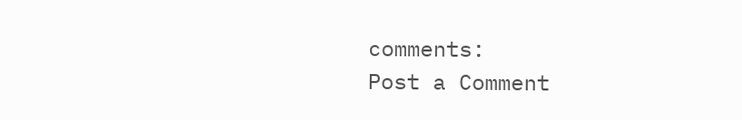comments:
Post a Comment